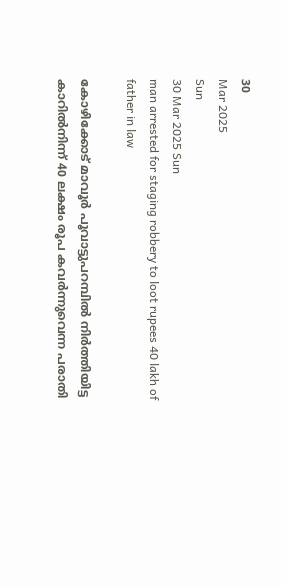30
Mar 2025
Sun
30 Mar 2025 Sun
man arrested for staging robbery to loot rupees 40 lakh of father in law

കോഴിക്കോട് മാവൂര്‍ പൂവാട്ടുപറമ്പില്‍ നിര്‍ത്തിയിട്ട കാറില്‍നിന്ന് 40 ലക്ഷം രൂപ കവര്‍ന്നുവെന്ന പരാതി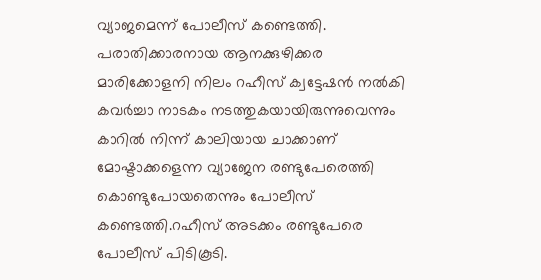വ്യാജമെന്ന് പോലീസ് കണ്ടെത്തി. പരാതിക്കാരനായ ആനക്കുഴിക്കര മാരിക്കോളനി നിലം റഹീസ് ക്വട്ടേഷന്‍ നല്‍കി കവര്‍ച്ചാ നാടകം നടത്തുകയായിരുന്നുവെന്നും കാറില്‍ നിന്ന് കാലിയായ ചാക്കാണ് മോഷ്ടാക്കളെന്ന വ്യാജേന രണ്ടുപേരെത്തി കൊണ്ടുപോയതെന്നും പോലീസ് കണ്ടെത്തി.റഹീസ് അടക്കം രണ്ടുപേരെ പോലീസ് പിടികൂടി.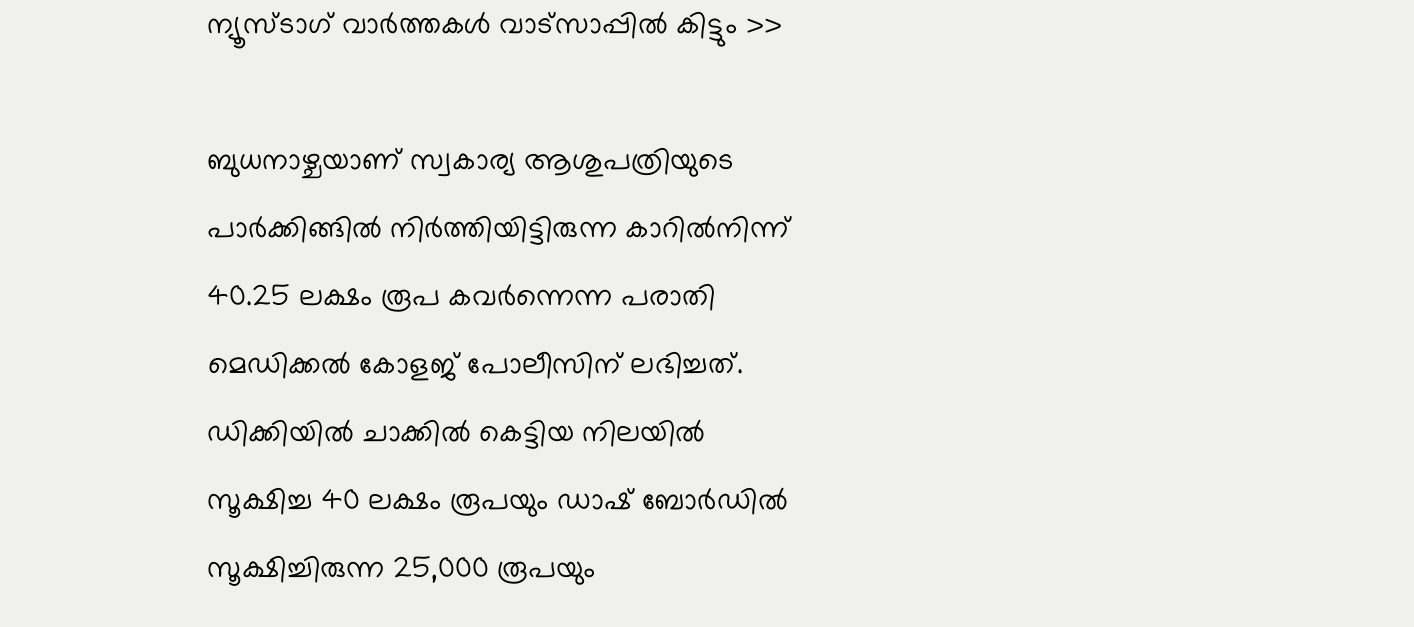ന്യൂസ്ടാഗ് വാര്‍ത്തകള്‍ വാട്‌സാപ്പില്‍ കിട്ടും >>

ബുധനാഴ്ചയാണ് സ്വകാര്യ ആശുപത്രിയുടെ പാര്‍ക്കിങ്ങില്‍ നിര്‍ത്തിയിട്ടിരുന്ന കാറില്‍നിന്ന് 40.25 ലക്ഷം രൂപ കവര്‍ന്നെന്ന പരാതി മെഡിക്കല്‍ കോളജ് പോലീസിന് ലഭിച്ചത്. ഡിക്കിയില്‍ ചാക്കില്‍ കെട്ടിയ നിലയില്‍ സൂക്ഷിച്ച 40 ലക്ഷം രൂപയും ഡാഷ് ബോര്‍ഡില്‍ സൂക്ഷിച്ചിരുന്ന 25,000 രൂപയും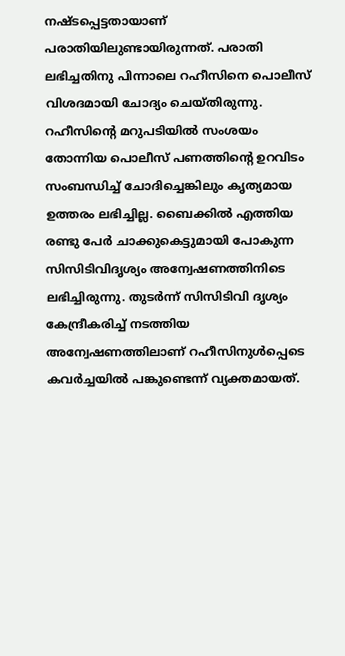നഷ്ടപ്പെട്ടതായാണ് പരാതിയിലുണ്ടായിരുന്നത്. പരാതി ലഭിച്ചതിനു പിന്നാലെ റഹീസിനെ പൊലീസ് വിശദമായി ചോദ്യം ചെയ്തിരുന്നു. റഹീസിന്റെ മറുപടിയില്‍ സംശയം തോന്നിയ പൊലീസ് പണത്തിന്റെ ഉറവിടം സംബന്ധിച്ച് ചോദിച്ചെങ്കിലും കൃത്യമായ ഉത്തരം ലഭിച്ചില്ല. ബൈക്കില്‍ എത്തിയ രണ്ടു പേര്‍ ചാക്കുകെട്ടുമായി പോകുന്ന സിസിടിവിദൃശ്യം അന്വേഷണത്തിനിടെ ലഭിച്ചിരുന്നു. തുടര്‍ന്ന് സിസിടിവി ദൃശ്യം കേന്ദ്രീകരിച്ച് നടത്തിയ അന്വേഷണത്തിലാണ് റഹീസിനുള്‍പ്പെടെ കവര്‍ച്ചയില്‍ പങ്കുണ്ടെന്ന് വ്യക്തമായത്.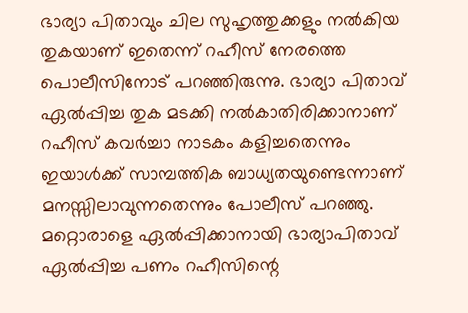ഭാര്യാ പിതാവും ചില സുഹൃത്തുക്കളും നല്‍കിയ തുകയാണ് ഇതെന്ന് റഹീസ് നേരത്തെ പൊലീസിനോട് പറഞ്ഞിരുന്നു. ഭാര്യാ പിതാവ് ഏല്‍പ്പിച്ച തുക മടക്കി നല്‍കാതിരിക്കാനാണ് റഹീസ് കവര്‍ച്ചാ നാടകം കളിച്ചതെന്നും ഇയാള്‍ക്ക് സാമ്പത്തിക ബാധ്യതയുണ്ടെന്നാണ് മനസ്സിലാവുന്നതെന്നും പോലീസ് പറഞ്ഞു. മറ്റൊരാളെ ഏല്‍പ്പിക്കാനായി ഭാര്യാപിതാവ് ഏല്‍പ്പിച്ച പണം റഹീസിന്റെ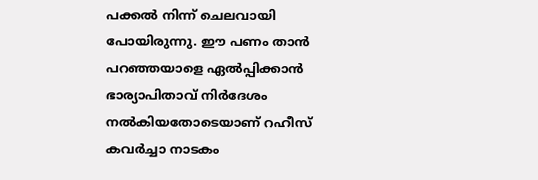പക്കല്‍ നിന്ന് ചെലവായി പോയിരുന്നു. ഈ പണം താന്‍ പറഞ്ഞയാളെ ഏല്‍പ്പിക്കാന്‍ ഭാര്യാപിതാവ് നിര്‍ദേശം നല്‍കിയതോടെയാണ് റഹീസ് കവര്‍ച്ചാ നാടകം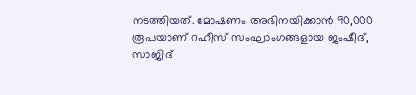നടത്തിയത്. മോഷണം അഭിനയിക്കാന്‍ 90,000 രൂപയാണ് റഹീസ് സംഘാംഗങ്ങളായ ജംഷീദ്, സാജിദ്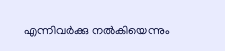എന്നിവര്‍ക്കു നല്‍കിയെന്നും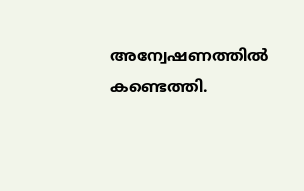അന്വേഷണത്തില്‍ കണ്ടെത്തി.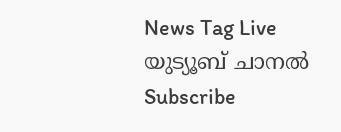News Tag Live യുട്യൂബ് ചാനല്‍ Subscribe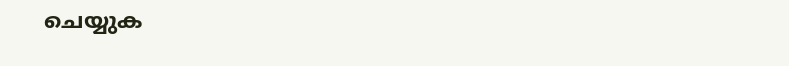ചെയ്യുക